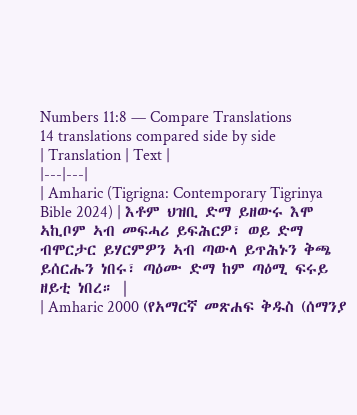Numbers 11:8 — Compare Translations
14 translations compared side by side
| Translation | Text |
|---|---|
| Amharic (Tigrigna: Contemporary Tigrinya Bible 2024) | እቶም ህዝቢ ድማ ይዘውሩ እሞ ኣኪቦም ኣብ መፍሓሪ ይፍሕርዎ፣ ወይ ድማ ብሞርታር ይሃርምዎን ኣብ ጣውላ ይጥሕኑን ቅጫ ይሰርሑን ነበሩ፣ ጣዕሙ ድማ ከም ጣዕሚ ፍሩይ ዘይቲ ነበረ። |
| Amharic 2000 (የአማርኛ መጽሐፍ ቅዱስ (ሰማንያ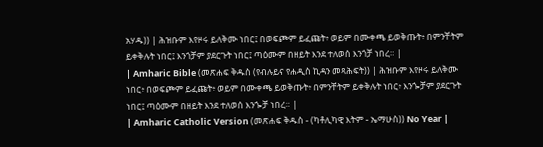አሃዱ)) | ሕዝቡም እየዞሩ ይለቅሙ ነበር፤ በወፍጮም ይፈጩት፥ ወይም በሙቀጫ ይወቅጡት፥ በምንቸትም ይቀቅሉት ነበር፤ እንጎቻም ያደርጉት ነበር፤ ጣዕሙም በዘይት እንደ ተለወሰ እንጎቻ ነበረ። |
| Amharic Bible (መጽሐፍ ቅዱስ (የብሉይና የሐዲስ ኪዳን መጻሕፍት)) | ሕዝቡም እየዞሩ ይለቅሙ ነበር፥ በወፍጮም ይፈጩት፥ ወይም በሙቀጫ ይወቅጡት፥ በምንቸትም ይቀቅሉት ነበር፥ እንጐቻም ያደርጉት ነበር፤ ጣዕሙም በዘይት እንደ ተለወሰ እንጐቻ ነበረ። |
| Amharic Catholic Version (መጽሐፍ ቅዱስ - (ካቶሊካዊ እትም - ኤማሁስ)) No Year |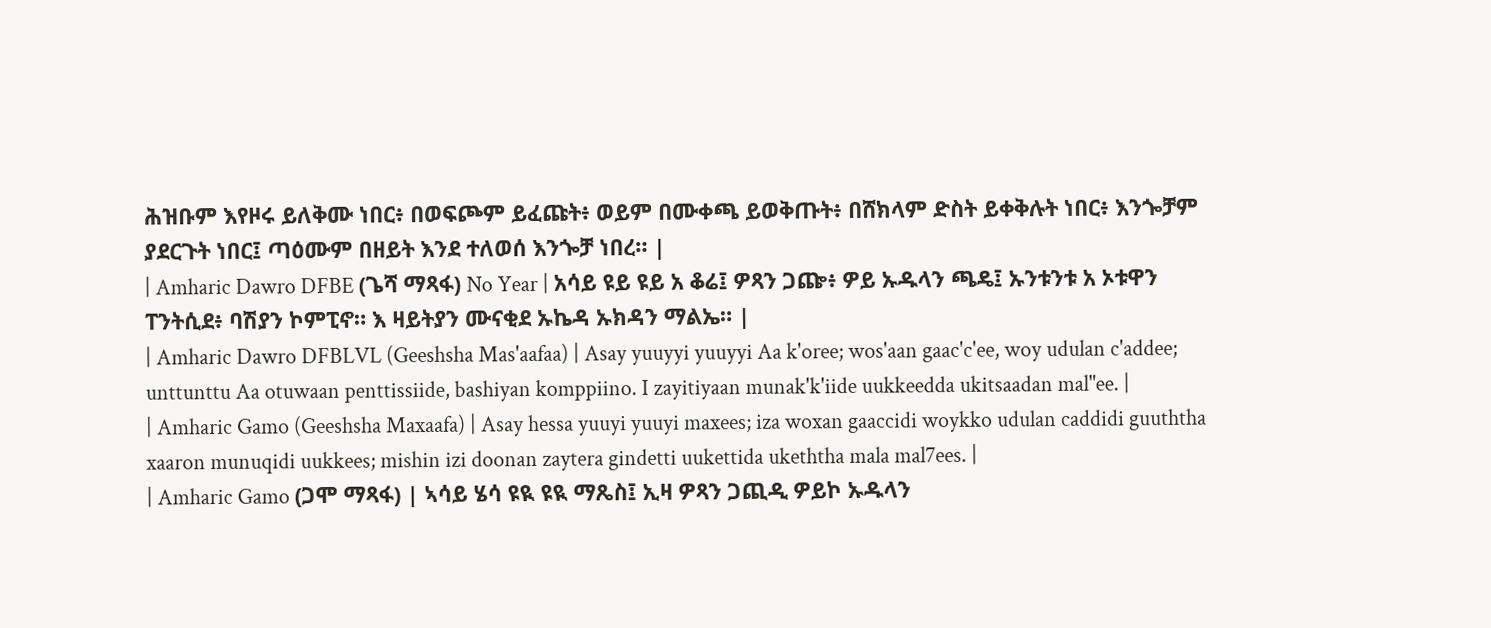ሕዝቡም እየዞሩ ይለቅሙ ነበር፥ በወፍጮም ይፈጩት፥ ወይም በሙቀጫ ይወቅጡት፥ በሸክላም ድስት ይቀቅሉት ነበር፥ እንጐቻም ያደርጉት ነበር፤ ጣዕሙም በዘይት እንደ ተለወሰ እንጐቻ ነበረ። |
| Amharic Dawro DFBE (ጌሻ ማጻፋ) No Year | አሳይ ዩይ ዩይ አ ቆሬ፤ ዎጻን ጋጬ፥ ዎይ ኡዱላን ጫዴ፤ ኡንቱንቱ አ ኦቱዋን ፐንትሲደ፥ ባሽያን ኮምፒኖ። እ ዛይትያን ሙናቂደ ኡኬዳ ኡክዳን ማልኤ። |
| Amharic Dawro DFBLVL (Geeshsha Mas'aafaa) | Asay yuuyyi yuuyyi Aa k'oree; wos'aan gaac'c'ee, woy udulan c'addee; unttunttu Aa otuwaan penttissiide, bashiyan komppiino. I zayitiyaan munak'k'iide uukkeedda ukitsaadan mal"ee. |
| Amharic Gamo (Geeshsha Maxaafa) | Asay hessa yuuyi yuuyi maxees; iza woxan gaaccidi woykko udulan caddidi guuththa xaaron munuqidi uukkees; mishin izi doonan zaytera gindetti uukettida ukeththa mala mal7ees. |
| Amharic Gamo (ጋሞ ማጻፋ) | ኣሳይ ሄሳ ዩዪ ዩዪ ማጼስ፤ ኢዛ ዎጻን ጋጪዲ ዎይኮ ኡዱላን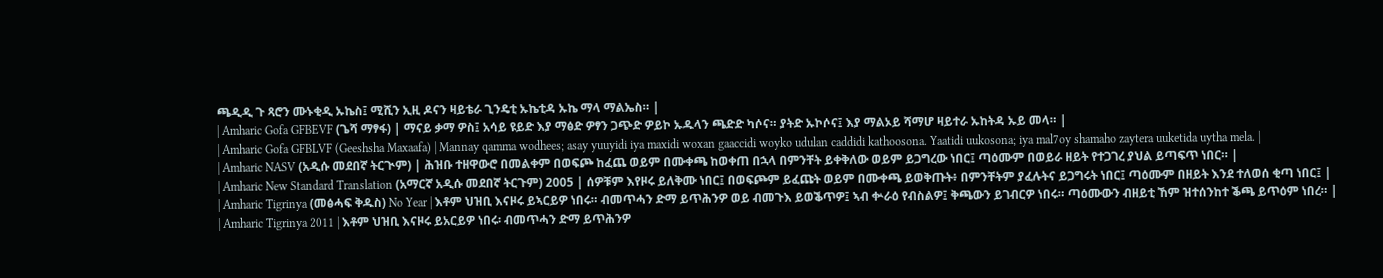ጫዲዲ ጉ ጻሮን ሙኑቂዲ ኡኬስ፤ ሚሺን ኢዚ ዶናን ዛይቴራ ጊንዴቲ ኡኬቲዳ ኡኬ ማላ ማልኤስ። |
| Amharic Gofa GFBEVF (ጌሻ ማፃፋ) | ማናይ ቃማ ዎስ፤ አሳይ ዩይድ እያ ማፅድ ዎፃን ጋጭድ ዎይኮ ኡዱላን ጫድድ ካሶና። ያትድ ኡኮሶና፤ እያ ማልኦይ ሻማሆ ዛይተራ ኡከትዳ ኡይ መላ። |
| Amharic Gofa GFBLVF (Geeshsha Maxaafa) | Mannay qamma wodhees; asay yuuyidi iya maxidi woxan gaaccidi woyko udulan caddidi kathoosona. Yaatidi uukosona; iya mal7oy shamaho zaytera uuketida uytha mela. |
| Amharic NASV (አዲሱ መደበኛ ትርጒም) | ሕዝቡ ተዘዋውሮ በመልቀም በወፍጮ ከፈጨ ወይም በሙቀጫ ከወቀጠ በኋላ በምንቸት ይቀቅለው ወይም ይጋግረው ነበር፤ ጣዕሙም በወይራ ዘይት የተጋገረ ያህል ይጣፍጥ ነበር። |
| Amharic New Standard Translation (አማርኛ አዲሱ መደበኛ ትርጉም) 2005 | ሰዎቹም እየዞሩ ይለቅሙ ነበር፤ በወፍጮም ይፈጩት ወይም በሙቀጫ ይወቅጡት፥ በምንቸትም ያፈሉትና ይጋግሩት ነበር፤ ጣዕሙም በዘይት እንደ ተለወሰ ቂጣ ነበር፤ |
| Amharic Tigrinya (መፅሓፍ ቅዱስ) No Year | እቶም ህዝቢ እናዞሩ ይኣርይዎ ነበሩ። ብመጥሓን ድማ ይጥሕንዎ ወይ ብመጉእ ይወቕጥዎ፤ ኣብ ቍራዕ የብስልዎ፤ ቅጫውን ይገብርዎ ነበሩ። ጣዕሙውን ብዘይቲ ኸም ዝተሰንከተ ቕጫ ይጥዕም ነበረ። |
| Amharic Tigrinya 2011 | እቶም ህዝቢ እናዞሩ ይአርይዎ ነበሩ፡ ብመጥሓን ድማ ይጥሕንዎ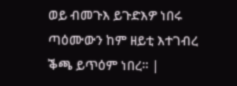ወይ ብመጉእ ይጉድእዎ ነበሩ ጣዕሙውን ከም ዘይቲ እተገብረ ቕጫ ይጥዕም ነበረ። |